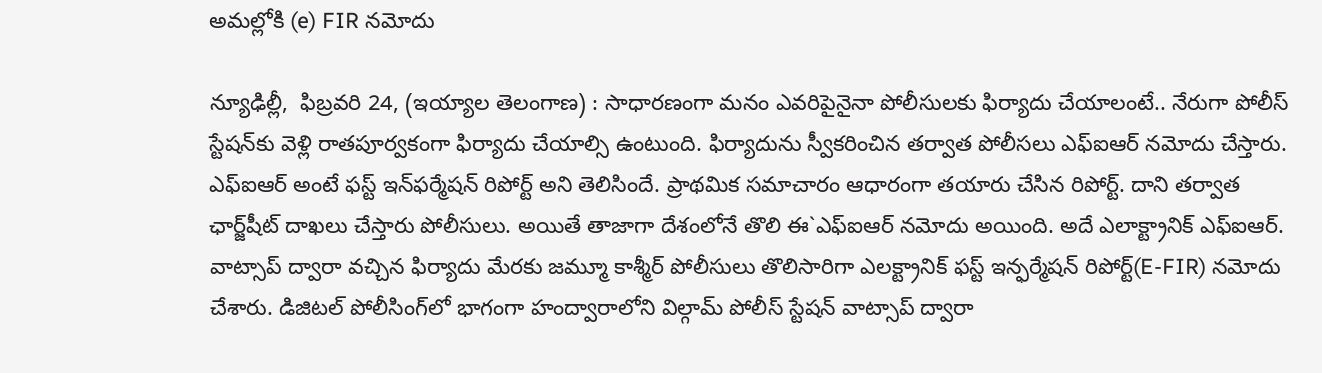అమల్లోకి (e) FIR నమోదు

న్యూఢిల్లీ,  ఫిబ్రవరి 24, (ఇయ్యాల తెలంగాణ) : సాధారణంగా మనం ఎవరిపైనైనా పోలీసులకు ఫిర్యాదు చేయాలంటే.. నేరుగా పోలీస్‌ స్టేషన్‌కు వెళ్లి రాతపూర్వకంగా ఫిర్యాదు చేయాల్సి ఉంటుంది. ఫిర్యాదును స్వీకరించిన తర్వాత పోలీసలు ఎఫ్‌ఐఆర్‌ నమోదు చేస్తారు. ఎఫ్‌ఐఆర్‌ అంటే ఫస్ట్‌ ఇన్‌ఫర్మేషన్‌ రిపోర్ట్‌ అని తెలిసిందే. ప్రాథమిక సమాచారం ఆధారంగా తయారు చేసిన రిపోర్ట్‌. దాని తర్వాత ఛార్జ్‌షీట్‌ దాఖలు చేస్తారు పోలీసులు. అయితే తాజాగా దేశంలోనే తొలి ఈ`ఎఫ్‌ఐఆర్‌ నమోదు అయింది. అదే ఎలాక్ట్రానిక్‌ ఎఫ్‌ఐఆర్‌. వాట్సాప్‌ ద్వారా వచ్చిన ఫిర్యాదు మేరకు జమ్మూ కాశ్మీర్‌ పోలీసులు తొలిసారిగా ఎలక్ట్రానిక్‌ ఫస్ట్‌ ఇన్ఫర్మేషన్‌ రిపోర్ట్‌(E-FIR) నమోదు చేశారు. డిజిటల్‌ పోలీసింగ్‌లో భాగంగా హంద్వారాలోని విల్గామ్‌ పోలీస్‌ స్టేషన్‌ వాట్సాప్‌ ద్వారా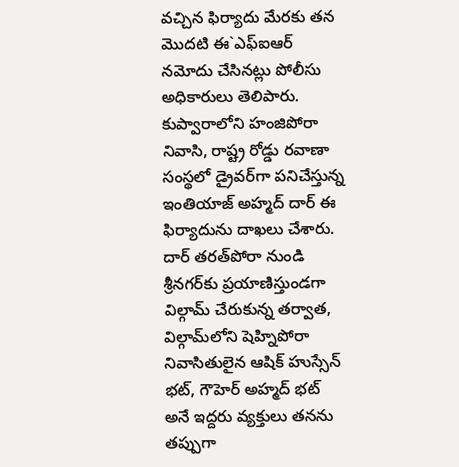వచ్చిన ఫిర్యాదు మేరకు తన మొదటి ఈ`ఎఫ్‌ఐఆర్‌ నమోదు చేసినట్లు పోలీసు అధికారులు తెలిపారు. కుప్వారాలోని హంజిపోరా నివాసి, రాష్ట్ర రోడ్డు రవాణా సంస్థలో డ్రైవర్‌గా పనిచేస్తున్న ఇంతియాజ్‌ అహ్మద్‌ దార్‌ ఈ ఫిర్యాదును దాఖలు చేశారు. దార్‌ తరత్‌పోరా నుండి శ్రీనగర్‌కు ప్రయాణిస్తుండగా విల్గామ్‌ చేరుకున్న తర్వాత, విల్గామ్‌లోని షెహ్నిపోరా నివాసితులైన ఆషిక్‌ హుస్సేన్‌ భట్‌, గౌహెర్‌ అహ్మద్‌ భట్‌ అనే ఇద్దరు వ్యక్తులు తనను తప్పుగా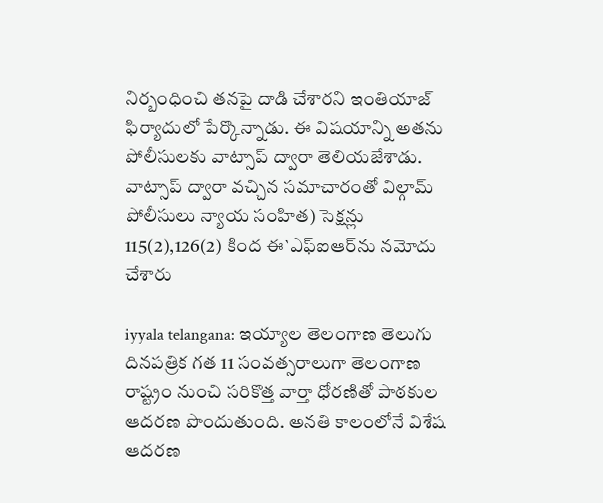నిర్బంధించి తనపై దాడి చేశారని ఇంతియాజ్‌ ఫిర్యాదులో పేర్కొన్నాడు. ఈ విషయాన్ని అతను పోలీసులకు వాట్సాప్‌ ద్వారా తెలియజేశాడు. వాట్సాప్‌ ద్వారా వచ్చిన సమాచారంతో విల్గామ్‌ పోలీసులు న్యాయ సంహిత) సెక్షన్లు 115(2),126(2) కింద ఈ`ఎఫ్‌ఐఆర్‌ను నమోదు చేశారు

iyyala telangana: ఇయ్యాల తెలంగాణ తెలుగు దినపత్రిక గత 11 సంవత్సరాలుగా తెలంగాణ రాష్ట్రం నుంచి సరికొత్త వార్తా ధోరణితో పాఠకుల ఆదరణ పొందుతుంది. అనతి కాలంలోనే విశేష ఆదరణ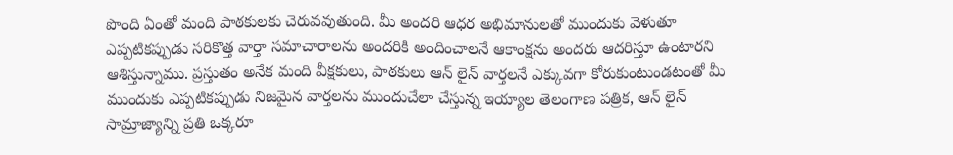పొంది ఏంతో మంది పాఠకులకు చెరువవుతుంది. మీ అందరి ఆధర అభిమానులతో ముందుకు వెళుతూ ఎప్పటికప్పుడు సరికొత్త వార్తా సమాచారాలను అందరికి అందించాలనే ఆకాంక్షను అందరు ఆదరిస్తూ ఉంటారని ఆశిస్తున్నాము. ప్రస్తుతం అనేక మంది వీక్షకులు, పాఠకులు ఆన్ లైన్ వార్తలనే ఎక్కువగా కోరుకుంటుండటంతో మీ ముందుకు ఎప్పటికప్పుడు నిజమైన వార్తలను ముందుచేలా చేస్తున్న ఇయ్యాల తెలంగాణ పత్రిక, ఆన్ లైన్ సామ్రాజ్యాన్ని ప్రతి ఒక్కరూ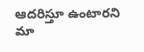ఆదరిస్తూ ఉంటారని మా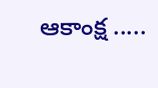ఆకాంక్ష .....